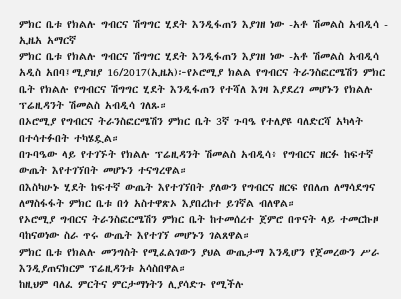ምክር ቤቱ የክልሉ ግብርና ሽግግር ሂደት እንዲፋጠን እያገዘ ነው -አቶ ሽመልስ አብዲሳ - ኢዜአ አማርኛ
ምክር ቤቱ የክልሉ ግብርና ሽግግር ሂደት እንዲፋጠን እያገዘ ነው -አቶ ሽመልስ አብዲሳ
አዲስ አበባ፤ሚያዝያ 16/2017(ኢዜአ)፦የኦሮሚያ ክልል የግብርና ትራንስፎርሜሽን ምክር ቤት የክልሉ የግብርና ሽግግር ሂደት እንዲፋጠን የተሻለ እገዛ እያደረገ መሆኑን የክልሉ ፕሬዚዳንት ሽመልስ አብዲሳ ገለጹ።
በኦሮሚያ የግብርና ትራንስፎርሜሽን ምክር ቤት 3ኛ ጉባዔ የተለያዩ ባለድርሻ አካላት በተሳተፉበት ተካሄዷል።
በጉባዔው ላይ የተገኙት የክልሉ ፕሬዚዳንት ሽመልስ አብዲሳ፥ የግብርና ዘርፉ ከፍተኛ ውጤት እየተገኘበት መሆኑን ተናግረዋል።
በእስካሁኑ ሂደት ከፍተኛ ውጤት እየተገኘበት ያለውን የግብርና ዘርፍ የበለጠ ለማሳደግና ለማስፋፋት ምክር ቤቱ በጎ አስተዋጽኦ እያበረከተ ይገኛል ብለዋል።
የኦሮሚያ ግብርና ትራንስፎርሜሽን ምክር ቤት ከተመሰረተ ጀምሮ በጥናት ላይ ተመርኩዞ ባከናወነው ስራ ጥሩ ውጤት እየተገኘ መሆኑን ገልጸዋል።
ምክር ቤቱ የክልሉ መንግስት የሚፈልገውን ያህል ውጤታማ እንዲሆን የጀመረውን ሥራ እንዲያጠናክርም ፕሬዚዳንቱ አሳስበዋል።
ከዚህም ባለፈ ምርትና ምርታማነትን ሊያሳድጉ የሚችሉ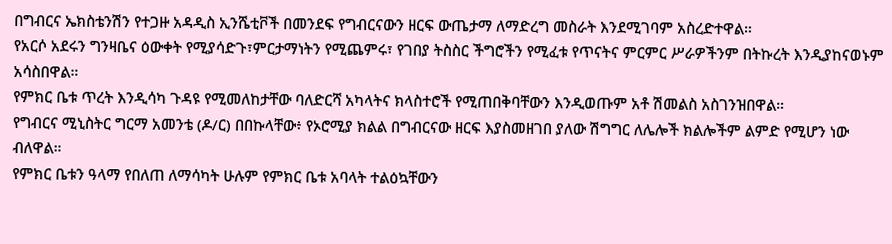በግብርና ኤክስቴንሽን የተጋዙ አዳዲስ ኢንሼቲቮች በመንደፍ የግብርናውን ዘርፍ ውጤታማ ለማድረግ መስራት እንደሚገባም አስረድተዋል።
የአርሶ አደሩን ግንዛቤና ዕውቀት የሚያሳድጉ፣ምርታማነትን የሚጨምሩ፣ የገበያ ትስስር ችግሮችን የሚፈቱ የጥናትና ምርምር ሥራዎችንም በትኩረት እንዲያከናወኑም አሳስበዋል።
የምክር ቤቱ ጥረት እንዲሳካ ጉዳዩ የሚመለከታቸው ባለድርሻ አካላትና ክላስተሮች የሚጠበቅባቸውን እንዲወጡም አቶ ሽመልስ አስገንዝበዋል።
የግብርና ሚኒስትር ግርማ አመንቴ (ዶ/ር) በበኩላቸው፥ የኦሮሚያ ክልል በግብርናው ዘርፍ እያስመዘገበ ያለው ሽግግር ለሌሎች ክልሎችም ልምድ የሚሆን ነው ብለዋል።
የምክር ቤቱን ዓላማ የበለጠ ለማሳካት ሁሉም የምክር ቤቱ አባላት ተልዕኳቸውን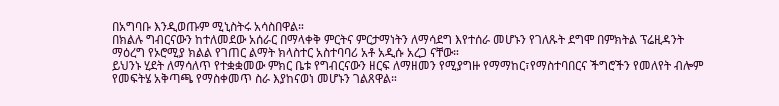በአግባቡ እንዲወጡም ሚኒስትሩ አሳስበዋል።
በክልሉ ግብርናውን ከተለመደው አሰራር በማላቀቅ ምርትና ምርታማነትን ለማሳደግ እየተሰራ መሆኑን የገለጹት ደግሞ በምክትል ፕሬዚዳንት ማዕረግ የኦሮሚያ ክልል የገጠር ልማት ክላስተር አስተባባሪ አቶ አዲሱ አረጋ ናቸው።
ይህንኑ ሂደት ለማሳለጥ የተቋቋመው ምክር ቤቱ የግብርናውን ዘርፍ ለማዘመን የሚያግዙ የማማከር፣የማስተባበርና ችግሮችን የመለየት ብሎም የመፍትሄ አቅጣጫ የማስቀመጥ ስራ እያከናወነ መሆኑን ገልጸዋል።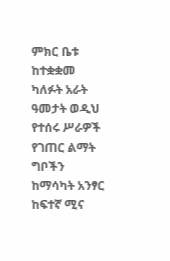ምክር ቤቱ ከተቋቋመ ካለፉት አራት ዓመታት ወዲህ የተሰሩ ሥራዎች የገጠር ልማት ግቦችን ከማሳካት አንፃር ከፍተኛ ሚና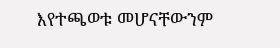እየተጫወቱ መሆናቸውንም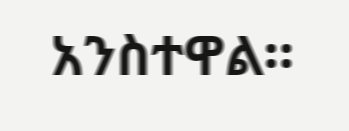አንስተዋል።